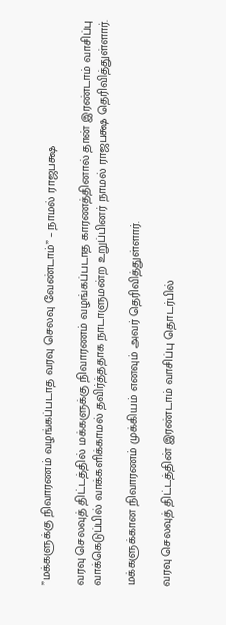”மக்களுக்கு நிவாரணம் வழங்கப்படாத வரவு செலவு வேண்டாம்” – நாமல் ராஜபக்ஷ

வரவு செலவுத் திட்டத்தில் மக்களுக்கு நிவாரணம் வழங்கப்படாத காரணத்தினால் தான் இரண்டாம் வாசிப்பு வாக்கெடுப்பில் வாக்களிக்காமல் தவிர்த்ததாக நாடாளுமன்ற உறுப்பினர் நாமல் ராஜபக்ஷ தெரிவித்துள்ளார்.

மக்களுக்கான நிவாரணம் முக்கியம் எனவும் அவர் தெரிவித்துள்ளார்.

வரவு செலவுத் திட்டத்தின் இரண்டாம் வாசிப்பு தொடர்பில்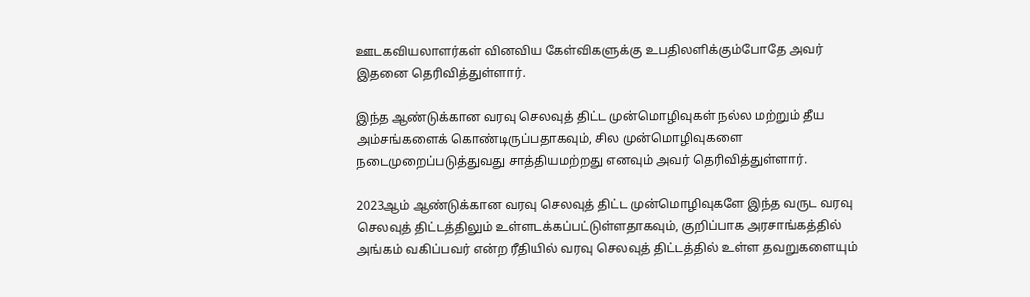ஊடகவியலாளர்கள் வினவிய கேள்விகளுக்கு உபதிலளிக்கும்போதே அவர் இதனை தெரிவித்துள்ளார்.

இந்த ஆண்டுக்கான வரவு செலவுத் திட்ட முன்மொழிவுகள் நல்ல மற்றும் தீய அம்சங்களைக் கொண்டிருப்பதாகவும், சில முன்மொழிவுகளை நடைமுறைப்படுத்துவது சாத்தியமற்றது எனவும் அவர் தெரிவித்துள்ளார்.

2023ஆம் ஆண்டுக்கான வரவு செலவுத் திட்ட முன்மொழிவுகளே இந்த வருட வரவு செலவுத் திட்டத்திலும் உள்ளடக்கப்பட்டுள்ளதாகவும், குறிப்பாக அரசாங்கத்தில் அங்கம் வகிப்பவர் என்ற ரீதியில் வரவு செலவுத் திட்டத்தில் உள்ள தவறுகளையும்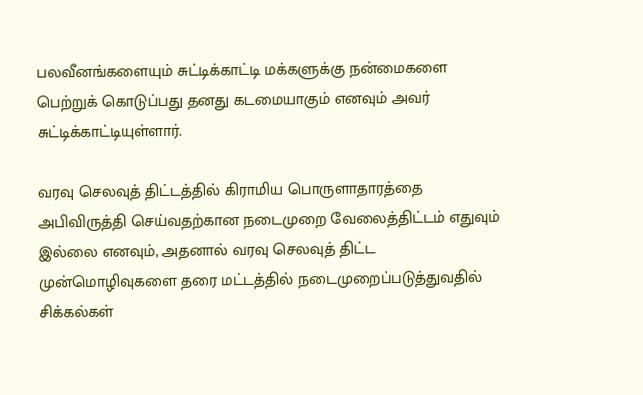பலவீனங்களையும் சுட்டிக்காட்டி மக்களுக்கு நன்மைகளை பெற்றுக் கொடுப்பது தனது கடமையாகும் எனவும் அவர் சுட்டிக்காட்டியுள்ளார்.

வரவு செலவுத் திட்டத்தில் கிராமிய பொருளாதாரத்தை அபிவிருத்தி செய்வதற்கான நடைமுறை வேலைத்திட்டம் எதுவும் இல்லை எனவும், அதனால் வரவு செலவுத் திட்ட முன்மொழிவுகளை தரை மட்டத்தில் நடைமுறைப்படுத்துவதில் சிக்கல்கள்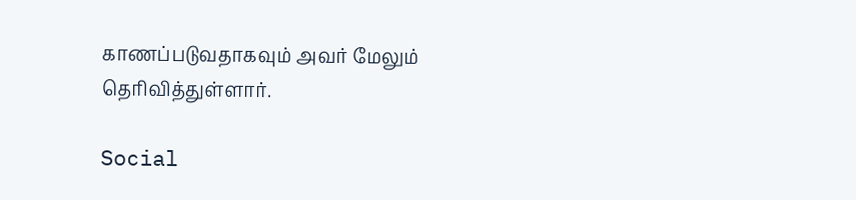காணப்படுவதாகவும் அவர் மேலும் தெரிவித்துள்ளார்.

Social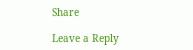Share

Leave a Reply